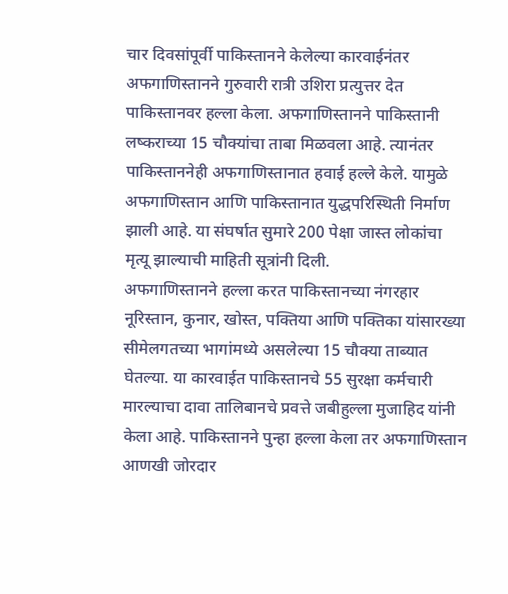चार दिवसांपूर्वी पाकिस्तानने केलेल्या कारवाईनंतर अफगाणिस्तानने गुरुवारी रात्री उशिरा प्रत्युत्तर देत पाकिस्तानवर हल्ला केला. अफगाणिस्तानने पाकिस्तानी लष्कराच्या 15 चौक्यांचा ताबा मिळवला आहे. त्यानंतर पाकिस्ताननेही अफगाणिस्तानात हवाई हल्ले केले. यामुळे अफगाणिस्तान आणि पाकिस्तानात युद्धपरिस्थिती निर्माण झाली आहे. या संघर्षात सुमारे 200 पेक्षा जास्त लोकांचा मृत्यू झाल्याची माहिती सूत्रांनी दिली.
अफगाणिस्तानने हल्ला करत पाकिस्तानच्या नंगरहार नूरिस्तान, कुनार, खोस्त, पक्तिया आणि पक्तिका यांसारख्या सीमेलगतच्या भागांमध्ये असलेल्या 15 चौक्या ताब्यात घेतल्या. या कारवाईत पाकिस्तानचे 55 सुरक्षा कर्मचारी मारल्याचा दावा तालिबानचे प्रवत्ते जबीहुल्ला मुजाहिद यांनी केला आहे. पाकिस्तानने पुन्हा हल्ला केला तर अफगाणिस्तान आणखी जोरदार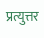प्रत्युत्तर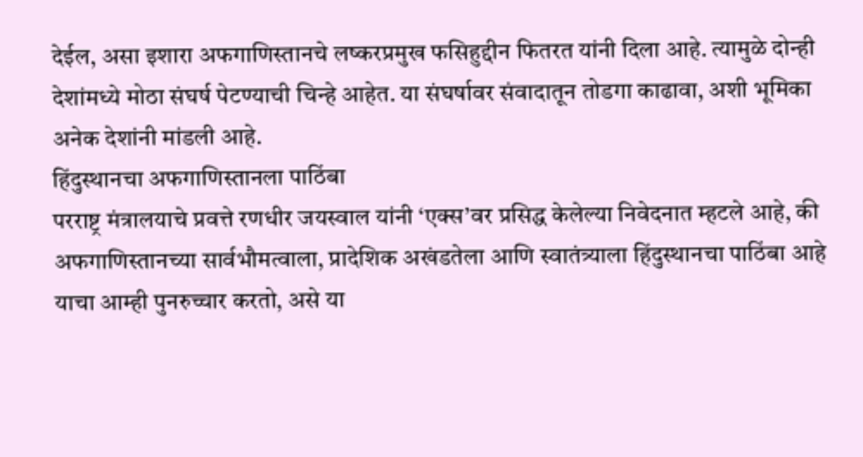देईल, असा इशारा अफगाणिस्तानचे लष्करप्रमुख फसिहुद्दीन फितरत यांनी दिला आहे. त्यामुळे दोन्ही देशांमध्ये मोठा संघर्ष पेटण्याची चिन्हे आहेत. या संघर्षावर संवादातून तोडगा काढावा, अशी भूमिका अनेक देशांनी मांडली आहे.
हिंदुस्थानचा अफगाणिस्तानला पाठिंबा
परराष्ट्र मंत्रालयाचे प्रवत्ते रणधीर जयस्वाल यांनी ‘एक्स’वर प्रसिद्ध केलेल्या निवेदनात म्हटले आहे, की अफगाणिस्तानच्या सार्वभौमत्वाला, प्रादेशिक अखंडतेला आणि स्वातंत्र्याला हिंदुस्थानचा पाठिंबा आहे याचा आम्ही पुनरुच्चार करतो, असे या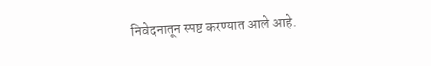निवेदनातून स्पष्ट करण्यात आले आहे.